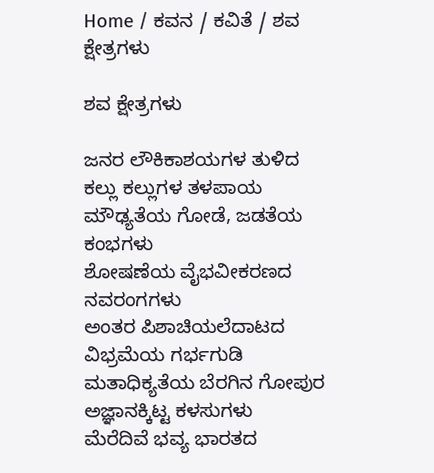Home / ಕವನ / ಕವಿತೆ / ಶವ ಕ್ಷೇತ್ರಗಳು

ಶವ ಕ್ಷೇತ್ರಗಳು

ಜನರ ಲೌಕಿಕಾಶಯಗಳ ತುಳಿದ
ಕಲ್ಲು ಕಲ್ಲುಗಳ ತಳಪಾಯ
ಮೌಢ್ಯತೆಯ ಗೋಡೆ, ಜಡತೆಯ ಕಂಭಗಳು
ಶೋಷಣೆಯ ವೈಭವೀಕರಣದ ನವರಂಗಗಳು
ಅಂತರ ಪಿಶಾಚಿಯಲೆದಾಟದ ವಿಭ್ರಮೆಯ ಗರ್ಭಗುಡಿ
ಮತಾಧಿಕ್ಯತೆಯ ಬೆರಗಿನ ಗೋಪುರ
ಅಜ್ಞಾನಕ್ಕಿಟ್ಟ ಕಳಸುಗಳು
ಮೆರೆದಿವೆ ಭವ್ಯ ಭಾರತದ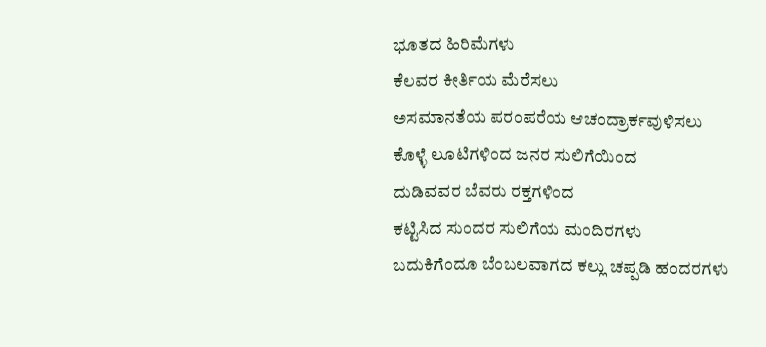ಭೂತದ ಹಿರಿಮೆಗಳು
ಕೆಲವರ ಕೀರ್ತಿಯ ಮೆರೆಸಲು
ಅಸಮಾನತೆಯ ಪರಂಪರೆಯ ಆಚಂದ್ರಾರ್ಕವುಳಿಸಲು
ಕೊಳ್ಳೆ ಲೂಟಿಗಳಿಂದ ಜನರ ಸುಲಿಗೆಯಿಂದ
ದುಡಿವವರ ಬೆವರು ರಕ್ತಗಳಿಂದ
ಕಟ್ಟಿಸಿದ ಸುಂದರ ಸುಲಿಗೆಯ ಮಂದಿರಗಳು
ಬದುಕಿಗೆಂದೂ ಬೆಂಬಲವಾಗದ ಕಲ್ಲು ಚಪ್ಪಡಿ ಹಂದರಗಳು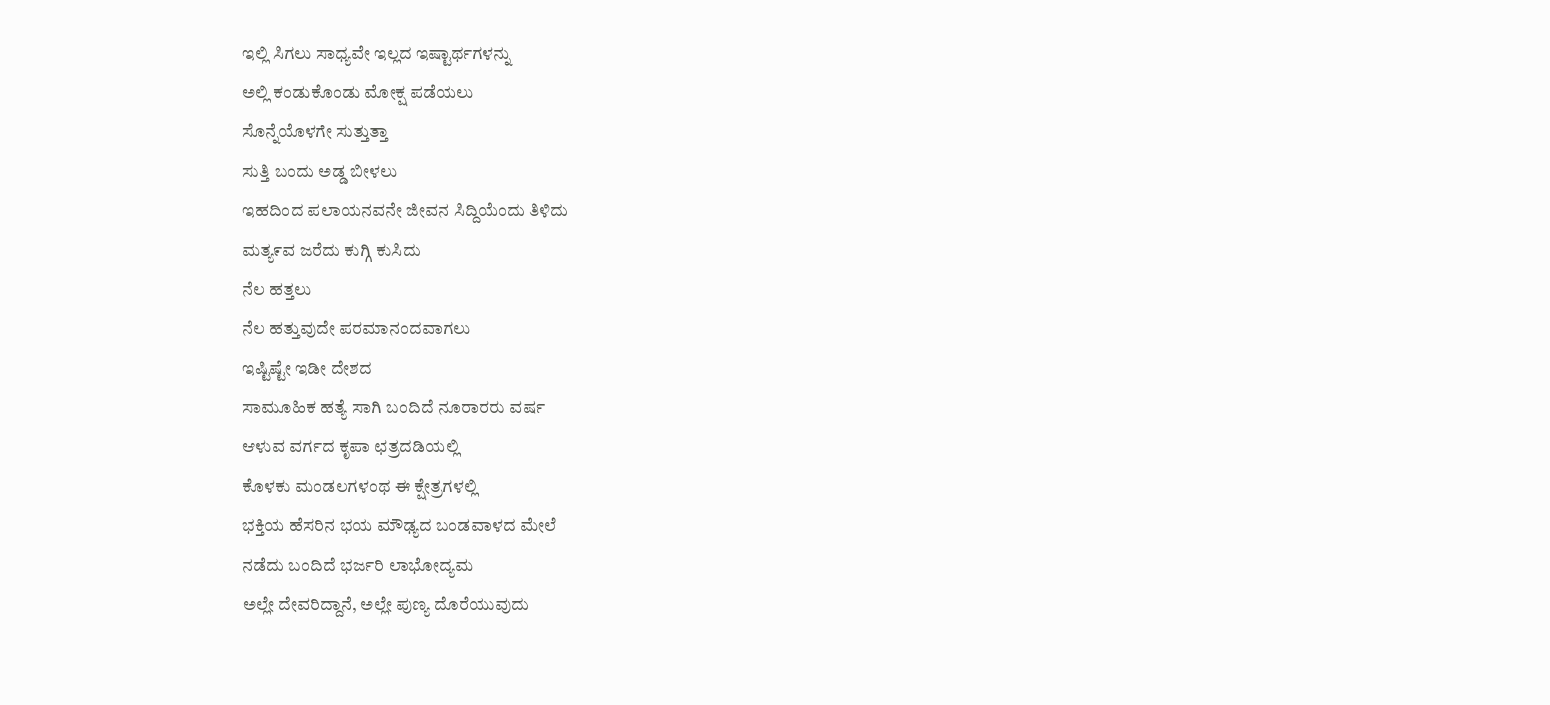ಇಲ್ಲಿ ಸಿಗಲು ಸಾಧ್ಯವೇ ಇಲ್ಲದ ಇಷ್ಟಾರ್ಥಗಳನ್ನು
ಅಲ್ಲಿ ಕಂಡುಕೊಂಡು ಮೋಕ್ಷ ಪಡೆಯಲು
ಸೊನ್ನೆಯೊಳಗೇ ಸುತ್ತುತ್ತಾ
ಸುತ್ತಿ ಬಂದು ಅಡ್ಡ ಬೀಳಲು
ಇಹದಿಂದ ಪಲಾಯನವನೇ ಜೀವನ ಸಿದ್ದಿಯೆಂದು ತಿಳಿದು
ಮತ್ಯ೯ವ ಜರೆದು ಕುಗ್ಗಿ ಕುಸಿದು
ನೆಲ ಹತ್ತಲು
ನೆಲ ಹತ್ತುವುದೇ ಪರಮಾನಂದವಾಗಲು
ಇಷ್ಟಿಷ್ಟೇ ಇಡೀ ದೇಶದ
ಸಾಮೂಹಿಕ ಹತ್ಯೆ ಸಾಗಿ ಬಂದಿದೆ ನೂರಾರರು ವರ್ಷ
ಆಳುವ ವರ್ಗದ ಕೃಪಾ ಛತ್ರದಡಿಯಲ್ಲಿ
ಕೊಳಕು ಮಂಡಲಗಳಂಥ ಈ ಕ್ಷೇತ್ರಗಳಲ್ಲಿ
ಭಕ್ತಿಯ ಹೆಸರಿನ ಭಯ ಮೌಢ್ಯದ ಬಂಡವಾಳದ ಮೇಲೆ
ನಡೆದು ಬಂದಿದೆ ಭರ್ಜರಿ ಲಾಭೋದ್ಯಮ
ಅಲ್ಲೇ ದೇವರಿದ್ದಾನೆ, ಅಲ್ಲೇ ಪುಣ್ಯ ದೊರೆಯುವುದು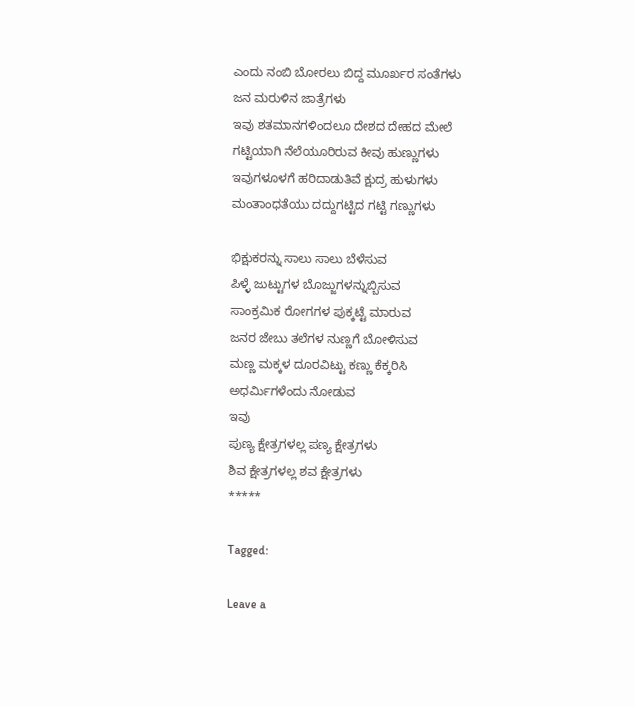ಎಂದು ನಂಬಿ ಬೋರಲು ಬಿದ್ದ ಮೂರ್ಖರ ಸಂತೆಗಳು
ಜನ ಮರುಳಿನ ಜಾತ್ರೆಗಳು
ಇವು ಶತಮಾನಗಳಿಂದಲೂ ದೇಶದ ದೇಹದ ಮೇಲೆ
ಗಟ್ಟಿಯಾಗಿ ನೆಲೆಯೂರಿರುವ ಕೀವು ಹುಣ್ಣುಗಳು
ಇವುಗಳೂಳಗೆ ಹರಿದಾಡುತಿವೆ ಕ್ಷುದ್ರ ಹುಳುಗಳು
ಮಂತಾಂಧತೆಯು ದದ್ದುಗಟ್ಟಿದ ಗಟ್ಟಿ ಗಣ್ಣುಗಳು

ಭಿಕ್ಷುಕರನ್ನು ಸಾಲು ಸಾಲು ಬೆಳೆಸುವ
ಪಿಳ್ಳೆ ಜುಟ್ಟುಗಳ ಬೊಜ್ಜುಗಳನ್ನುಬ್ಬಿಸುವ
ಸಾಂಕ್ರಮಿಕ ರೋಗಗಳ ಪುಕ್ಕಟ್ಟೆ ಮಾರುವ
ಜನರ ಜೇಬು ತಲೆಗಳ ನುಣ್ಣಗೆ ಬೋಳಿಸುವ
ಮಣ್ಣ ಮಕ್ಕಳ ದೂರವಿಟ್ಟು ಕಣ್ಣು ಕೆಕ್ಕರಿಸಿ
ಅಧರ್ಮಿಗಳೆಂದು ನೋಡುವ
ಇವು
ಪುಣ್ಯ ಕ್ಷೇತ್ರಗಳಲ್ಲ ಪಣ್ಯ ಕ್ಷೇತ್ರಗಳು
ಶಿವ ಕ್ಷೇತ್ರಗಳಲ್ಲ ಶವ ಕ್ಷೇತ್ರಗಳು
*****

Tagged:

Leave a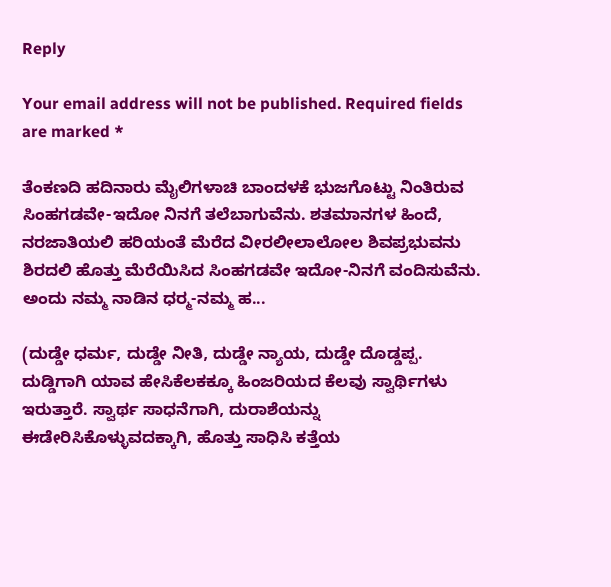Reply

Your email address will not be published. Required fields are marked *

ತೆಂಕಣದಿ ಹದಿನಾರು ಮೈಲಿಗಳಾಚಿ ಬಾಂದಳಕೆ ಭುಜಗೊಟ್ಟು ನಿಂತಿರುವ ಸಿಂಹಗಡವೇ-ಇದೋ ನಿನಗೆ ತಲೆಬಾಗುವೆನು. ಶತಮಾನಗಳ ಹಿಂದೆ, ನರಜಾತಿಯಲಿ ಹರಿಯಂತೆ ಮೆರೆದ ವೀರಲೀಲಾಲೋಲ ಶಿವಪ್ರಭುವನು ಶಿರದಲಿ ಹೊತ್ತು ಮೆರೆಯಿಸಿದ ಸಿಂಹಗಡವೇ ಇದೋ-ನಿನಗೆ ವಂದಿಸುವೆನು. ಅಂದು ನಮ್ಮ ನಾಡಿನ ಧರ್‍ಮ-ನಮ್ಮ ಹ...

(ದುಡ್ಡೇ ಧರ್ಮ, ದುಡ್ಡೇ ನೀತಿ, ದುಡ್ಡೇ ನ್ಯಾಯ, ದುಡ್ಡೇ ದೊಡ್ಡಪ್ಪ. ದುಡ್ಡಿಗಾಗಿ ಯಾವ ಹೇಸಿಕೆಲಕಕ್ಕೂ ಹಿಂಜರಿಯದ ಕೆಲವು ಸ್ವಾರ್ಥಿಗಳು ಇರುತ್ತಾರೆ. ಸ್ವಾರ್ಥ ಸಾಧನೆಗಾಗಿ, ದುರಾಶೆಯನ್ನು ಈಡೇರಿಸಿಕೊಳ್ಳುವದಕ್ಕಾಗಿ, ಹೊತ್ತು ಸಾಧಿಸಿ ಕತ್ತೆಯ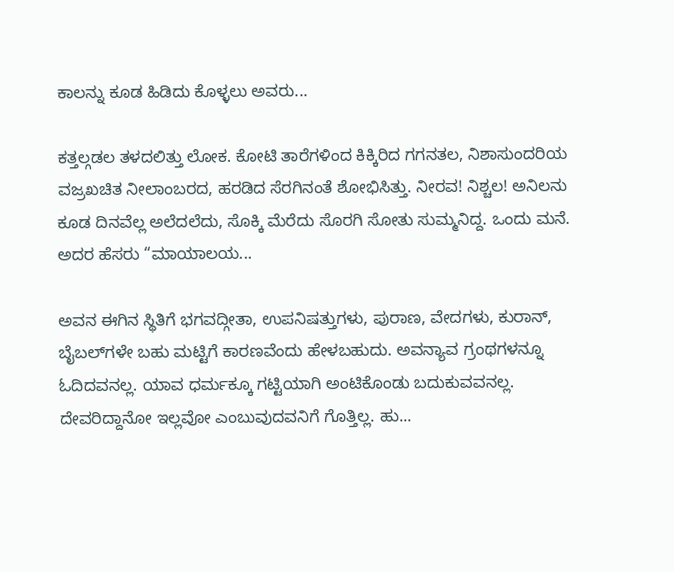ಕಾಲನ್ನು ಕೂಡ ಹಿಡಿದು ಕೊಳ್ಳಲು ಅವರು...

ಕತ್ತಲ್ಗಡಲ ತಳದಲಿತ್ತು ಲೋಕ. ಕೋಟಿ ತಾರೆಗಳಿಂದ ಕಿಕ್ಕಿರಿದ ಗಗನತಲ, ನಿಶಾಸುಂದರಿಯ ವಜ್ರಖಚಿತ ನೀಲಾಂಬರದ, ಹರಡಿದ ಸೆರಗಿನಂತೆ ಶೋಭಿಸಿತ್ತು. ನೀರವ! ನಿಶ್ಚಲ! ಅನಿಲನು ಕೂಡ ದಿನವೆಲ್ಲ ಅಲೆದಲೆದು, ಸೊಕ್ಕಿ ಮೆರೆದು ಸೊರಗಿ ಸೋತು ಸುಮ್ಮನಿದ್ದ. ಒಂದು ಮನೆ. ಅದರ ಹೆಸರು “ಮಾಯಾಲಯ...

ಅವನ ಈಗಿನ ಸ್ಥಿತಿಗೆ ಭಗವದ್ಗೀತಾ, ಉಪನಿಷತ್ತುಗಳು, ಪುರಾಣ, ವೇದಗಳು, ಕುರಾನ್, ಬೈಬಲ್‌ಗಳೇ ಬಹು ಮಟ್ಟಿಗೆ ಕಾರಣವೆಂದು ಹೇಳಬಹುದು. ಅವನ್ಯಾವ ಗ್ರಂಥಗಳನ್ನೂ ಓದಿದವನಲ್ಲ. ಯಾವ ಧರ್ಮಕ್ಕೂ ಗಟ್ಟಿಯಾಗಿ ಅಂಟಿಕೊಂಡು ಬದುಕುವವನಲ್ಲ. ದೇವರಿದ್ದಾನೋ ಇಲ್ಲವೋ ಎಂಬುವುದವನಿಗೆ ಗೊತ್ತಿಲ್ಲ. ಹು...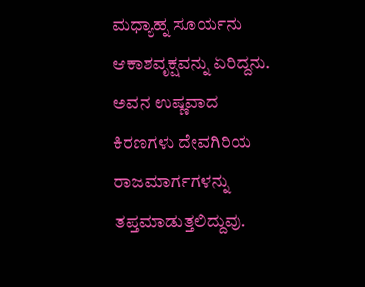ಮಧ್ಯಾಹ್ನ ಸೂರ್ಯನು ಆಕಾಶವೃಕ್ಷವನ್ನು ಏರಿದ್ದನು. ಅವನ ಉಷ್ಣವಾದ ಕಿರಣಗಳು ದೇವಗಿರಿಯ ರಾಜಮಾರ್ಗಗಳನ್ನು ತಪ್ತಮಾಡುತ್ತಲಿದ್ದುವು.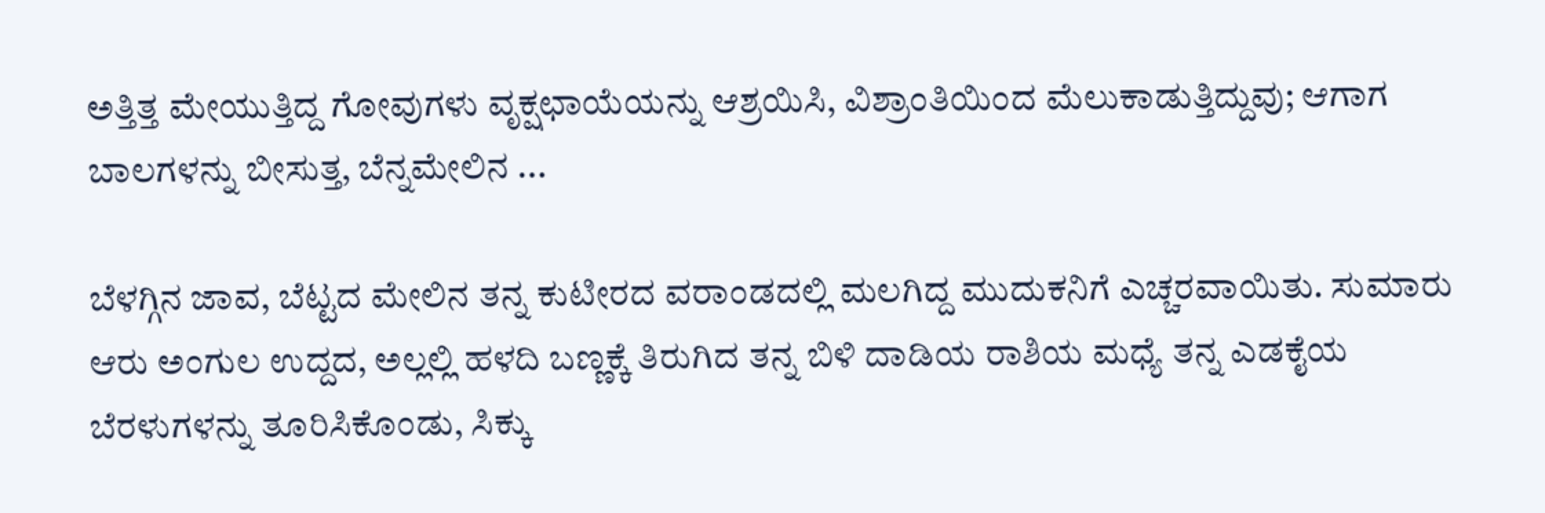ಅತ್ತಿತ್ತ ಮೇಯುತ್ತಿದ್ದ ಗೋವುಗಳು ವೃಕ್ಷಛಾಯೆಯನ್ನು ಆಶ್ರಯಿಸಿ, ವಿಶ್ರಾಂತಿಯಿಂದ ಮೆಲುಕಾಡುತ್ತಿದ್ದುವು; ಆಗಾಗ ಬಾಲಗಳನ್ನು ಬೀಸುತ್ತ, ಬೆನ್ನಮೇಲಿನ ...

ಬೆಳಗ್ಗಿನ ಜಾವ, ಬೆಟ್ಟದ ಮೇಲಿನ ತನ್ನ ಕುಟೀರದ ವರಾಂಡದಲ್ಲಿ ಮಲಗಿದ್ದ ಮುದುಕನಿಗೆ ಎಚ್ಚರವಾಯಿತು. ಸುಮಾರು ಆರು ಅಂಗುಲ ಉದ್ದದ, ಅಲ್ಲಲ್ಲಿ ಹಳದಿ ಬಣ್ಣಕ್ಕೆ ತಿರುಗಿದ ತನ್ನ ಬಿಳಿ ದಾಡಿಯ ರಾಶಿಯ ಮಧ್ಯೆ ತನ್ನ ಎಡಕೈಯ ಬೆರಳುಗಳನ್ನು ತೂರಿಸಿಕೊಂಡು, ಸಿಕ್ಕು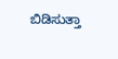ಬಿಡಿಸುತ್ತಾ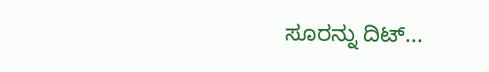ಸೂರನ್ನು ದಿಟ್...